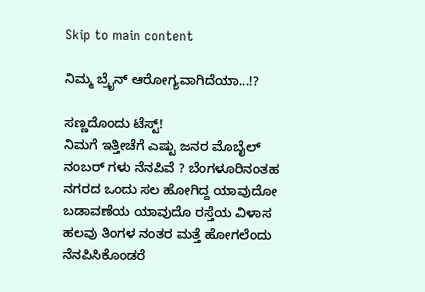Skip to main content

ನಿಮ್ಮ ಬ್ರೈನ್ ಆರೋಗ್ಯವಾಗಿದೆಯಾ...!?

ಸಣ್ಣದೊಂದು ಟೆಸ್ಟ್!
ನಿಮಗೆ ಇತ್ತೀಚೆಗೆ ಎಷ್ಟು ಜನರ ಮೊಬೈಲ್ ನಂಬರ್ ಗಳು ನೆನಪಿವೆ ? ಬೆಂಗಳೂರಿನಂತಹ ನಗರದ ಒಂದು ಸಲ ಹೋಗಿದ್ದ ಯಾವುದೋ ಬಡಾವಣೆಯ ಯಾವುದೊ ರಸ್ತೆಯ ವಿಳಾಸ ಹಲವು ತಿಂಗಳ ನಂತರ ಮತ್ತೆ ಹೋಗಲೆಂದು ನೆನಪಿಸಿಕೊಂಡರೆ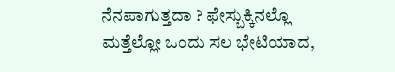ನೆನಪಾಗುತ್ತದಾ ? ಫೇಸ್ಬುಕ್ಕಿನಲ್ಲೊ ಮತ್ತೆಲ್ಲೋ ಒಂದು ಸಲ ಭೇಟಿಯಾದ,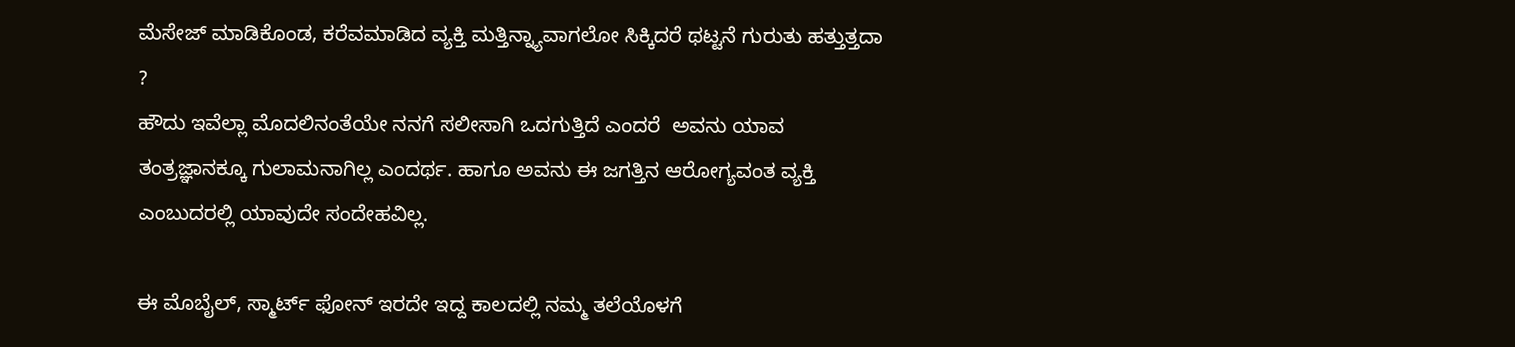ಮೆಸೇಜ್ ಮಾಡಿಕೊಂಡ, ಕರೆವಮಾಡಿದ ವ್ಯಕ್ತಿ ಮತ್ತಿನ್ನ್ಯಾವಾಗಲೋ ಸಿಕ್ಕಿದರೆ ಥಟ್ಟನೆ ಗುರುತು ಹತ್ತುತ್ತದಾ ?
ಹೌದು ಇವೆಲ್ಲಾ ಮೊದಲಿನಂತೆಯೇ ನನಗೆ ಸಲೀಸಾಗಿ ಒದಗುತ್ತಿದೆ ಎಂದರೆ  ಅವನು ಯಾವ ತಂತ್ರಜ್ಞಾನಕ್ಕೂ ಗುಲಾಮನಾಗಿಲ್ಲ ಎಂದರ್ಥ. ಹಾಗೂ ಅವನು ಈ ಜಗತ್ತಿನ ಆರೋಗ್ಯವಂತ ವ್ಯಕ್ತಿ ಎಂಬುದರಲ್ಲಿ ಯಾವುದೇ ಸಂದೇಹವಿಲ್ಲ.

ಈ ಮೊಬೈಲ್, ಸ್ಮಾರ್ಟ್ ಫೋನ್ ಇರದೇ ಇದ್ದ ಕಾಲದಲ್ಲಿ ನಮ್ಮ ತಲೆಯೊಳಗೆ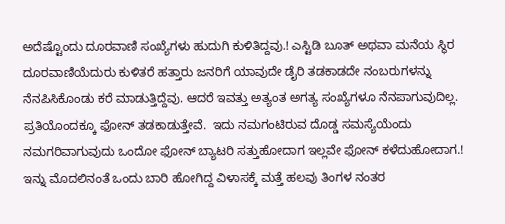ಅದೆಷ್ಟೊಂದು ದೂರವಾಣಿ ಸಂಖ್ಯೆಗಳು ಹುದುಗಿ ಕುಳಿತಿದ್ದವು.! ಎಸ್ಟಿಡಿ ಬೂತ್ ಅಥವಾ ಮನೆಯ ಸ್ಥಿರ ದೂರವಾಣಿಯೆದುರು ಕುಳಿತರೆ ಹತ್ತಾರು ಜನರಿಗೆ ಯಾವುದೇ ಡೈರಿ ತಡಕಾಡದೇ ನಂಬರುಗಳನ್ನು ನೆನಪಿಸಿಕೊಂಡು ಕರೆ ಮಾಡುತ್ತಿದ್ದೆವು. ಆದರೆ ಇವತ್ತು ಅತ್ಯಂತ ಅಗತ್ಯ ಸಂಖ್ಯೆಗಳೂ ನೆನಪಾಗುವುದಿಲ್ಲ. ಪ್ರತಿಯೊಂದಕ್ಕೂ ಫೋನ್ ತಡಕಾಡುತ್ತೇವೆ.  ಇದು ನಮಗಂಟಿರುವ ದೊಡ್ಡ ಸಮಸ್ಯೆಯೆಂದು ನಮಗರಿವಾಗುವುದು ಒಂದೋ ಫೋನ್ ಬ್ಯಾಟರಿ ಸತ್ತುಹೋದಾಗ ಇಲ್ಲವೇ ಫೋನ್ ಕಳೆದುಹೋದಾಗ.!
ಇನ್ನು ಮೊದಲಿನಂತೆ ಒಂದು ಬಾರಿ ಹೋಗಿದ್ದ ವಿಳಾಸಕ್ಕೆ ಮತ್ತೆ ಹಲವು ತಿಂಗಳ ನಂತರ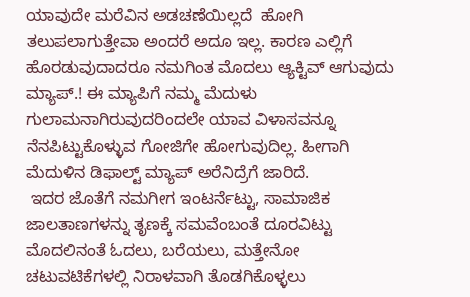ಯಾವುದೇ ಮರೆವಿನ ಅಡಚಣೆಯಿಲ್ಲದೆ  ಹೋಗಿ ತಲುಪಲಾಗುತ್ತೇವಾ ಅಂದರೆ ಅದೂ ಇಲ್ಲ. ಕಾರಣ ಎಲ್ಲಿಗೆ ಹೊರಡುವುದಾದರೂ ನಮಗಿಂತ ಮೊದಲು ಆ್ಯಕ್ಟಿವ್ ಆಗುವುದು ಮ್ಯಾಪ್.! ಈ ಮ್ಯಾಪಿಗೆ ನಮ್ಮ ಮೆದುಳು ಗುಲಾಮನಾಗಿರುವುದರಿಂದಲೇ ಯಾವ ವಿಳಾಸವನ್ನೂ ನೆನಪಿಟ್ಟುಕೊಳ್ಳುವ ಗೋಜಿಗೇ ಹೋಗುವುದಿಲ್ಲ. ಹೀಗಾಗಿ ಮೆದುಳಿನ ಡಿಫಾಲ್ಟ್ ಮ್ಯಾಪ್ ಅರೆನಿದ್ರೆಗೆ ಜಾರಿದೆ.
 ಇದರ ಜೊತೆಗೆ ನಮಗೀಗ ಇಂಟರ್ನೆಟ್ಟು, ಸಾಮಾಜಿಕ ಜಾಲತಾಣಗಳನ್ನು ತೃಣಕ್ಕೆ ಸಮವೆಂಬಂತೆ ದೂರವಿಟ್ಟು ಮೊದಲಿನಂತೆ ಓದಲು, ಬರೆಯಲು, ಮತ್ತೇನೋ ಚಟುವಟಿಕೆಗಳಲ್ಲಿ ನಿರಾಳವಾಗಿ ತೊಡಗಿಕೊಳ್ಳಲು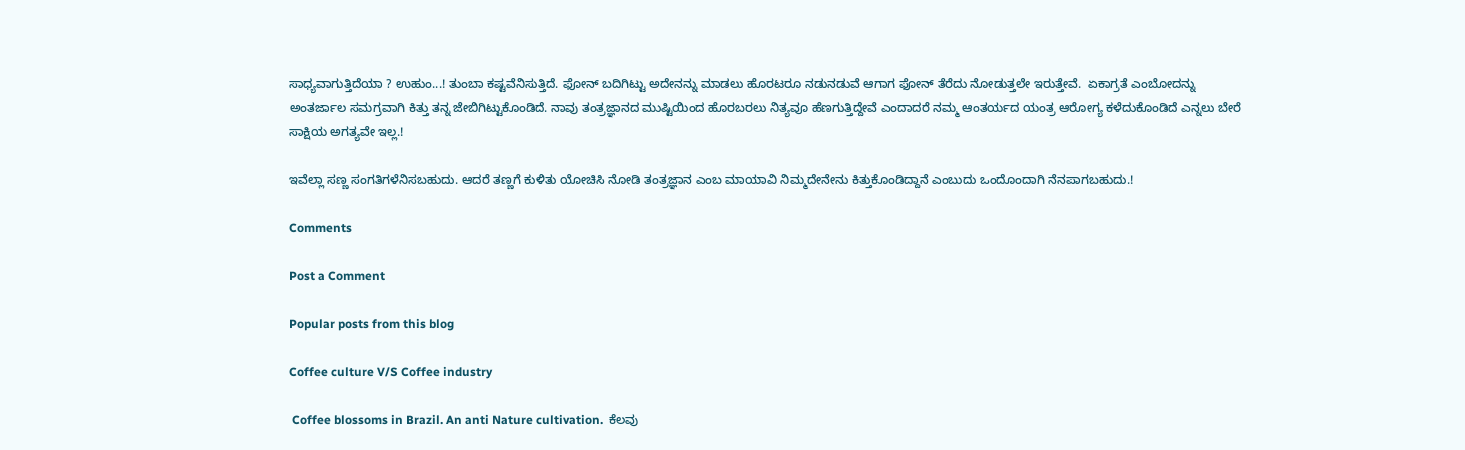ಸಾಧ್ಯವಾಗುತ್ತಿದೆಯಾ ? ಉಹುಂ...! ತುಂಬಾ ಕಷ್ಟವೆನಿಸುತ್ತಿದೆ. ಫೋನ್ ಬದಿಗಿಟ್ಟು ಅದೇನನ್ನು ಮಾಡಲು ಹೊರಟರೂ ನಡುನಡುವೆ ಆಗಾಗ ಫೋನ್ ತೆರೆದು ನೋಡುತ್ತಲೇ ಇರುತ್ತೇವೆ.  ಏಕಾಗ್ರತೆ ಎಂಬೋದನ್ನು ಅಂತರ್ಜಾಲ ಸಮಗ್ರವಾಗಿ ಕಿತ್ತು ತನ್ನ ಜೇಬಿಗಿಟ್ಟುಕೊಂಡಿದೆ. ನಾವು ತಂತ್ರಜ್ಞಾನದ ಮುಷ್ಟಿಯಿಂದ ಹೊರಬರಲು ನಿತ್ಯವೂ ಹೆಣಗುತ್ತಿದ್ದೇವೆ ಎಂದಾದರೆ ನಮ್ಮ ಆಂತರ್ಯದ ಯಂತ್ರ ಆರೋಗ್ಯ ಕಳೆದುಕೊಂಡಿದೆ ಎನ್ನಲು ಬೇರೆ ಸಾಕ್ಷಿಯ ಅಗತ್ಯವೇ ಇಲ್ಲ.!

ಇವೆಲ್ಲಾ ಸಣ್ಣ ಸಂಗತಿಗಳೆನಿಸಬಹುದು. ಆದರೆ ತಣ್ಣಗೆ ಕುಳಿತು ಯೋಚಿಸಿ ನೋಡಿ ತಂತ್ರಜ್ಞಾನ ಎಂಬ ಮಾಯಾವಿ ನಿಮ್ಮದೇನೇನು ಕಿತ್ತುಕೊಂಡಿದ್ದಾನೆ ಎಂಬುದು ಒಂದೊಂದಾಗಿ ನೆನಪಾಗಬಹುದು.!

Comments

Post a Comment

Popular posts from this blog

Coffee culture V/S Coffee industry

 Coffee blossoms in Brazil. An anti Nature cultivation.  ಕೆಲವು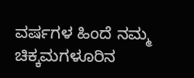ವರ್ಷಗಳ ಹಿಂದೆ ನಮ್ಮ ಚಿಕ್ಕಮಗಳೂರಿನ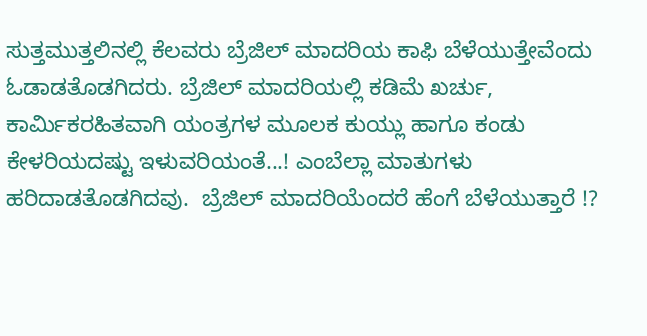ಸುತ್ತಮುತ್ತಲಿನಲ್ಲಿ ಕೆಲವರು ಬ್ರೆಜಿಲ್ ಮಾದರಿಯ ಕಾಫಿ ಬೆಳೆಯುತ್ತೇವೆಂದು ಓಡಾಡತೊಡಗಿದರು. ಬ್ರೆಜಿಲ್ ಮಾದರಿಯಲ್ಲಿ ಕಡಿಮೆ ಖರ್ಚು, ಕಾರ್ಮಿಕರಹಿತವಾಗಿ ಯಂತ್ರಗಳ ಮೂಲಕ ಕುಯ್ಲು ಹಾಗೂ ಕಂಡು ಕೇಳರಿಯದಷ್ಟು ಇಳುವರಿಯಂತೆ...! ಎಂಬೆಲ್ಲಾ ಮಾತುಗಳು ಹರಿದಾಡತೊಡಗಿದವು.  ಬ್ರೆಜಿಲ್ ಮಾದರಿಯೆಂದರೆ ಹೆಂಗೆ ಬೆಳೆಯುತ್ತಾರೆ !?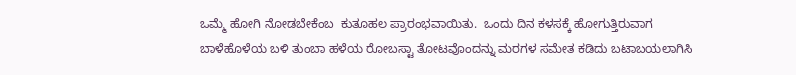ಒಮ್ಮೆ ಹೋಗಿ ನೋಡಬೇಕೆಂಬ  ಕುತೂಹಲ ಪ್ರಾರಂಭವಾಯಿತು.  ಒಂದು ದಿನ ಕಳಸಕ್ಕೆ ಹೋಗುತ್ತಿರುವಾಗ ಬಾಳೆಹೊಳೆಯ ಬಳಿ ತುಂಬಾ ಹಳೆಯ ರೋಬಸ್ಟಾ ತೋಟವೊಂದನ್ನು ಮರಗಳ ಸಮೇತ ಕಡಿದು ಬಟಾಬಯಲಾಗಿಸಿ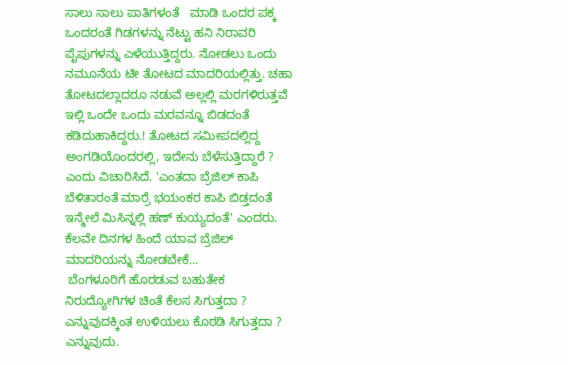ಸಾಲು ಸಾಲು ಪಾತಿಗಳಂತೆ   ಮಾಡಿ ಒಂದರ ಪಕ್ಕ ಒಂದರಂತೆ ಗಿಡಗಳನ್ನು ನೆಟ್ಟು ಹನಿ ನಿರಾವರಿ ಪೈಪುಗಳನ್ನು ಎಳೆಯುತ್ತಿದ್ದರು. ನೋಡಲು ಒಂದು ನಮೂನೆಯ ಟೀ ತೋಟದ ಮಾದರಿಯಲ್ಲಿತ್ತು. ಚಹಾ ತೋಟದಲ್ಲಾದರೂ ನಡುವೆ ಅಲ್ಲಲ್ಲಿ ಮರಗಳಿರುತ್ತವೆ ಇಲ್ಲಿ ಒಂದೇ ಒಂದು ಮರವನ್ನೂ ಬಿಡದಂತೆ ಕಡಿದುಹಾಕಿದ್ದರು.! ತೋಟದ ಸಮೀಪದಲ್ಲಿದ್ದ ಅಂಗಡಿಯೊಂದರಲ್ಲಿ, ಇದೇನು ಬೆಳೆಸುತ್ತಿದ್ದಾರೆ ? ಎಂದು ವಿಚಾರಿಸಿದೆ. 'ಎಂತದಾ ಬ್ರೆಜಿಲ್ ಕಾಪಿ ಬೆಳಿತಾರಂತೆ ಮಾರ್ರೆ ಭಯಂಕರ ಕಾಪಿ ಬಿಡ್ತದಂತೆ ಇನ್ಮೇಲೆ ಮಿಸಿನ್ನಲ್ಲಿ ಹಣ್ ಕುಯ್ಯದಂತೆ' ಎಂದರು. ಕೆಲವೇ ದಿನಗಳ ಹಿಂದೆ ಯಾವ ಬ್ರೆಜಿಲ್ ಮಾದರಿಯನ್ನು ನೋಡಬೇಕೆ...
 ಬೆಂಗಳೂರಿಗೆ ಹೊರಡುವ ಬಹುತೇಕ ನಿರುದ್ಯೋಗಿಗಳ ಚಿಂತೆ ಕೆಲಸ ಸಿಗುತ್ತದಾ ?  ಎನ್ನುವುದಕ್ಕಿಂತ ಉಳಿಯಲು ಕೊಠಡಿ ಸಿಗುತ್ತದಾ ? ಎನ್ನುವುದು.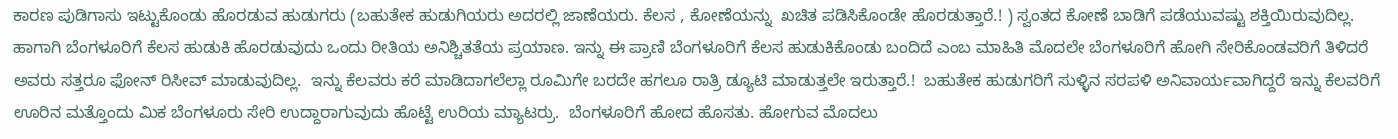ಕಾರಣ ಪುಡಿಗಾಸು ಇಟ್ಟುಕೊಂಡು ಹೊರಡುವ ಹುಡುಗರು (ಬಹುತೇಕ ಹುಡುಗಿಯರು ಅದರಲ್ಲಿ ಜಾಣೆಯರು. ಕೆಲಸ , ಕೋಣೆಯನ್ನು  ಖಚಿತ ಪಡಿಸಿಕೊಂಡೇ ಹೊರಡುತ್ತಾರೆ.! ) ಸ್ವಂತದ ಕೋಣೆ ಬಾಡಿಗೆ ಪಡೆಯುವಷ್ಟು ಶಕ್ತಿಯಿರುವುದಿಲ್ಲ. ಹಾಗಾಗಿ ಬೆಂಗಳೂರಿಗೆ ಕೆಲಸ ಹುಡುಕಿ ಹೊರಡುವುದು ಒಂದು ರೀತಿಯ ಅನಿಶ್ಚಿತತೆಯ ಪ್ರಯಾಣ. ಇನ್ನು ಈ ಪ್ರಾಣಿ ಬೆಂಗಳೂರಿಗೆ ಕೆಲಸ ಹುಡುಕಿಕೊಂಡು ಬಂದಿದೆ ಎಂಬ ಮಾಹಿತಿ ಮೊದಲೇ ಬೆಂಗಳೂರಿಗೆ ಹೋಗಿ ಸೇರಿಕೊಂಡವರಿಗೆ ತಿಳಿದರೆ ಅವರು ಸತ್ತರೂ ಫೋನ್ ರಿಸೀವ್ ಮಾಡುವುದಿಲ್ಲ.  ಇನ್ನು ಕೆಲವರು ಕರೆ ಮಾಡಿದಾಗಲೆಲ್ಲಾ ರೂಮಿಗೇ ಬರದೇ ಹಗಲೂ ರಾತ್ರಿ ಡ್ಯೂಟಿ ಮಾಡುತ್ತಲೇ ಇರುತ್ತಾರೆ.!  ಬಹುತೇಕ ಹುಡುಗರಿಗೆ ಸುಳ್ಳಿನ ಸರಪಳಿ ಅನಿವಾರ್ಯವಾಗಿದ್ದರೆ ಇನ್ನು ಕೆಲವರಿಗೆ ಊರಿನ ಮತ್ತೊಂದು ಮಿಕ ಬೆಂಗಳೂರು ಸೇರಿ ಉದ್ದಾರಾಗುವುದು ಹೊಟ್ಟೆ ಉರಿಯ ಮ್ಯಾಟರ್ರು.  ಬೆಂಗಳೂರಿಗೆ ಹೋದ ಹೊಸತು. ಹೋಗುವ ಮೊದಲು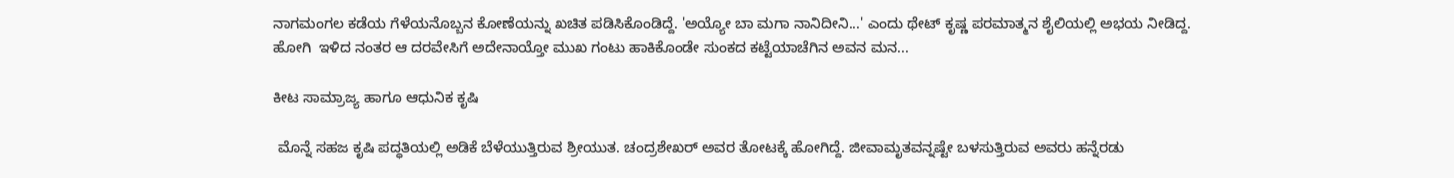ನಾಗಮಂಗಲ ಕಡೆಯ ಗೆಳೆಯನೊಬ್ಬನ ಕೋಣೆಯನ್ನು ಖಚಿತ ಪಡಿಸಿಕೊಂಡಿದ್ದೆ. 'ಅಯ್ಯೋ ಬಾ ಮಗಾ ನಾನಿದೀನಿ...' ಎಂದು ಥೇಟ್ ಕೃಷ್ಣ ಪರಮಾತ್ಮನ ಶೈಲಿಯಲ್ಲಿ ಅಭಯ ನೀಡಿದ್ದ. ಹೋಗಿ  ಇಳಿದ ನಂತರ ಆ ದರವೇಸಿಗೆ ಅದೇನಾಯ್ತೋ ಮುಖ ಗಂಟು ಹಾಕಿಕೊಂಡೇ ಸುಂಕದ ಕಟ್ಟೆಯಾಚೆಗಿನ ಅವನ ಮನ...

ಕೀಟ ಸಾಮ್ರಾಜ್ಯ ಹಾಗೂ ಆಧುನಿಕ ಕೃಷಿ

 ಮೊನ್ನೆ ಸಹಜ ಕೃಷಿ ಪದ್ಧತಿಯಲ್ಲಿ ಅಡಿಕೆ ಬೆಳೆಯುತ್ತಿರುವ ಶ್ರೀಯುತ. ಚಂದ್ರಶೇಖರ್ ಅವರ ತೋಟಕ್ಕೆ ಹೋಗಿದ್ದೆ. ಜೀವಾಮೃತವನ್ನಷ್ಟೇ ಬಳಸುತ್ತಿರುವ ಅವರು ಹನ್ನೆರಡು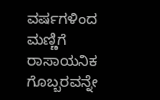ವರ್ಷಗಳಿಂದ ಮಣ್ಣಿಗೆ ರಾಸಾಯನಿಕ ಗೊಬ್ಬರವನ್ನೇ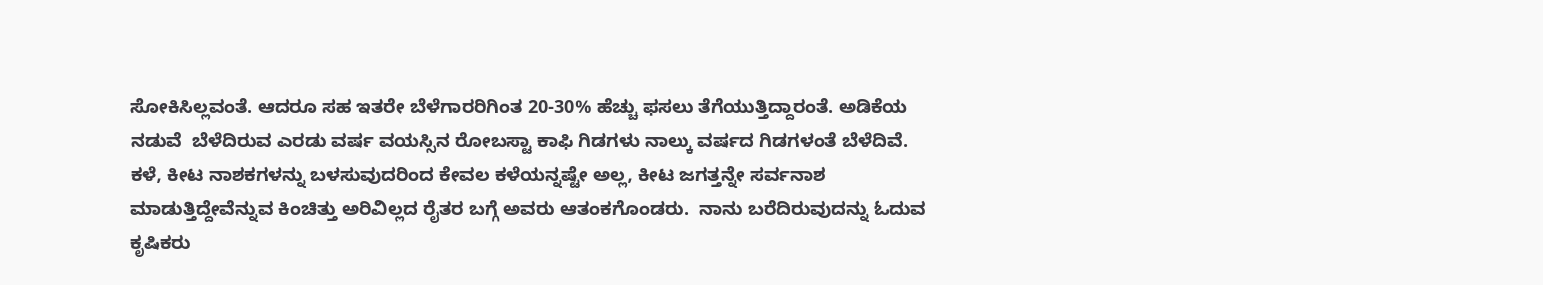ಸೋಕಿಸಿಲ್ಲವಂತೆ. ಆದರೂ ಸಹ ಇತರೇ ಬೆಳೆಗಾರರಿಗಿಂತ 20-30% ಹೆಚ್ಚು ಫಸಲು ತೆಗೆಯುತ್ತಿದ್ದಾರಂತೆ. ಅಡಿಕೆಯ ನಡುವೆ  ಬೆಳೆದಿರುವ ಎರಡು ವರ್ಷ ವಯಸ್ಸಿನ ರೋಬಸ್ಟಾ ಕಾಫಿ ಗಿಡಗಳು ನಾಲ್ಕು ವರ್ಷದ ಗಿಡಗಳಂತೆ ಬೆಳೆದಿವೆ.  ಕಳೆ, ಕೀಟ ನಾಶಕಗಳನ್ನು ಬಳಸುವುದರಿಂದ ಕೇವಲ‌ ಕಳೆಯನ್ನಷ್ಟೇ ಅಲ್ಲ, ಕೀಟ ಜಗತ್ತನ್ನೇ ಸರ್ವನಾಶ ಮಾಡುತ್ತಿದ್ದೇವೆನ್ನುವ ಕಿಂಚಿತ್ತು ಅರಿವಿಲ್ಲದ ರೈತರ ಬಗ್ಗೆ ಅವರು ಆತಂಕಗೊಂಡರು.  ನಾನು ಬರೆದಿರುವುದನ್ನು ಓದುವ ಕೃಷಿಕರು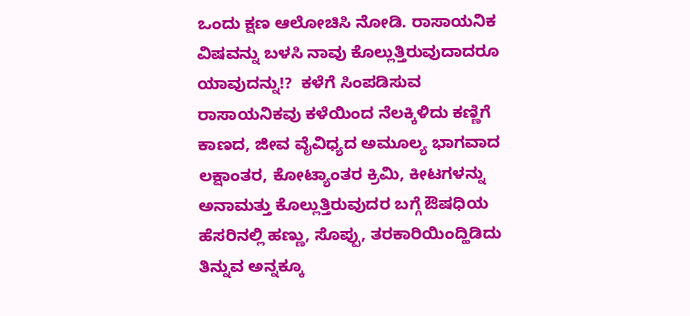ಒಂದು ಕ್ಷಣ ಆಲೋಚಿಸಿ ನೋಡಿ. ರಾಸಾಯನಿಕ ವಿಷವನ್ನು ಬಳಸಿ ನಾವು ಕೊಲ್ಲುತ್ತಿರುವುದಾದರೂ ಯಾವುದನ್ನು!?  ಕಳೆಗೆ ಸಿಂಪಡಿಸುವ ರಾಸಾಯನಿಕವು ಕಳೆಯಿಂದ ನೆಲಕ್ಕಿಳಿದು ಕಣ್ಣಿಗೆ ಕಾಣದ, ಜೀವ ವೈವಿಧ್ಯದ ಅಮೂಲ್ಯ ಭಾಗವಾದ ಲಕ್ಷಾಂತರ, ಕೋಟ್ಯಾಂತರ ಕ್ರಿಮಿ, ಕೀಟಗಳನ್ನು ಅನಾಮತ್ತು ಕೊಲ್ಲುತ್ತಿರುವುದರ ಬಗ್ಗೆ ಔಷಧಿಯ ಹೆಸರಿನಲ್ಲಿ ಹಣ್ಣು, ಸೊಪ್ಪು, ತರಕಾರಿಯಿಂದ್ಹಿಡಿದು ತಿನ್ನುವ ಅನ್ನಕ್ಕೂ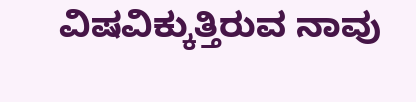ವಿಷವಿಕ್ಕುತ್ತಿರುವ ನಾವು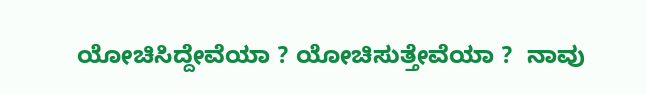ಯೋಚಿಸಿದ್ದೇವೆಯಾ ? ಯೋಚಿಸುತ್ತೇವೆಯಾ ?  ನಾವು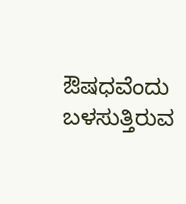ಔಷಧವೆಂದು ಬಳಸುತ್ತಿರುವ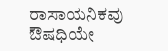ರಾಸಾಯನಿಕವು ಔಷಧಿಯೇ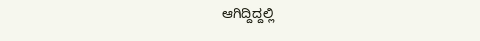ಆಗಿದ್ದಿದ್ದಲ್ಲಿ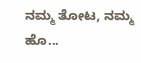ನಮ್ಮ ತೋಟ, ನಮ್ಮ ಹೊ...